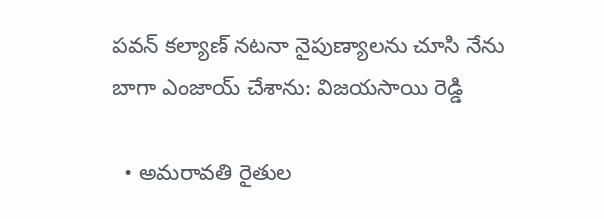పవన్ కల్యాణ్ నటనా నైపుణ్యాలను చూసి నేను బాగా ఎంజాయ్ చేశాను: విజయసాయి రెడ్డి

  • అమరావతి రైతుల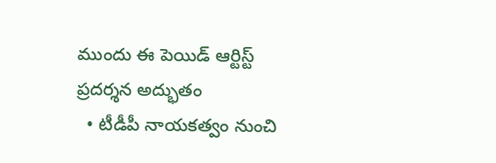ముందు ఈ పెయిడ్ ఆర్టిస్ట్ ప్రదర్శన అద్భుతం
  • టీడీపీ నాయకత్వం నుంచి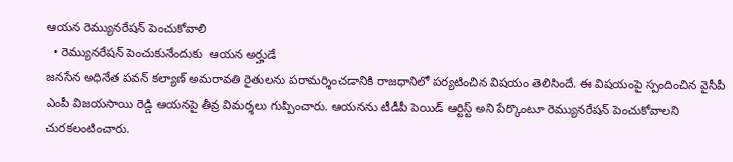ఆయన రెమ్యునరేషన్ పెంచుకోవాలి
  • రెమ్యునరేషన్ పెంచుకునేందుకు  ఆయన అర్హుడే
జనసేన అధినేత పవన్ కల్యాణ్ అమరావతి రైతులను పరామర్శించడానికి రాజధానిలో పర్యటించిన విషయం తెలిసిందే. ఈ విషయంపై స్పందించిన వైసీపీ ఎంపీ విజయసాయి రెడ్డి ఆయనపై తీవ్ర విమర్శలు గుప్పించారు. ఆయనను టీడీపీ పెయిడ్ ఆర్టిస్ట్ అని పేర్కొంటూ రెమ్యునరేషన్ పెంచుకోవాలని చురకలంటించారు.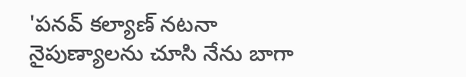'పనవ్ కల్యాణ్ నటనా నైపుణ్యాలను చూసి నేను బాగా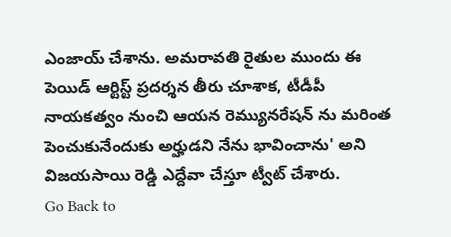ఎంజాయ్ చేశాను. అమరావతి రైతుల ముందు ఈ పెయిడ్ ఆర్టిస్ట్ ప్రదర్శన తీరు చూశాక, టీడీపీ నాయకత్వం నుంచి ఆయన రెమ్యునరేషన్ ను మరింత పెంచుకునేందుకు అర్హుడని నేను భావించాను' అని విజయసాయి రెడ్డి ఎద్దేవా చేస్తూ ట్వీట్ చేశారు.
Go Back to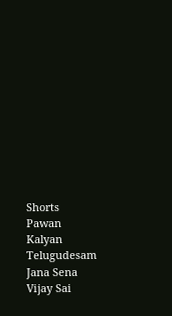Shorts
Pawan Kalyan
Telugudesam
Jana Sena
Vijay Sai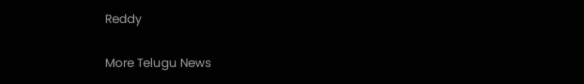Reddy

More Telugu News